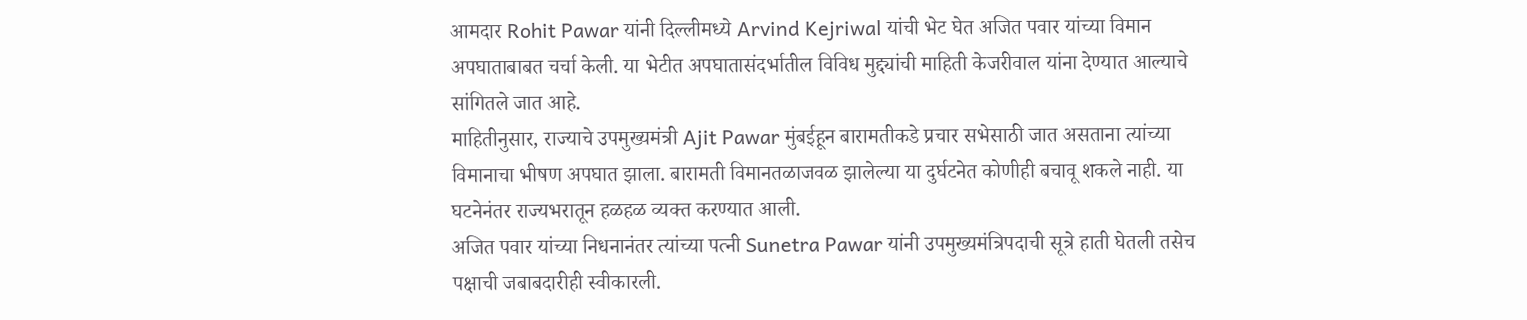आमदार Rohit Pawar यांनी दिल्लीमध्ये Arvind Kejriwal यांची भेट घेत अजित पवार यांच्या विमान अपघाताबाबत चर्चा केली. या भेटीत अपघातासंदर्भातील विविध मुद्द्यांची माहिती केजरीवाल यांना देण्यात आल्याचे सांगितले जात आहे.
माहितीनुसार, राज्याचे उपमुख्यमंत्री Ajit Pawar मुंबईहून बारामतीकडे प्रचार सभेसाठी जात असताना त्यांच्या विमानाचा भीषण अपघात झाला. बारामती विमानतळाजवळ झालेल्या या दुर्घटनेत कोणीही बचावू शकले नाही. या घटनेनंतर राज्यभरातून हळहळ व्यक्त करण्यात आली.
अजित पवार यांच्या निधनानंतर त्यांच्या पत्नी Sunetra Pawar यांनी उपमुख्यमंत्रिपदाची सूत्रे हाती घेतली तसेच पक्षाची जबाबदारीही स्वीकारली.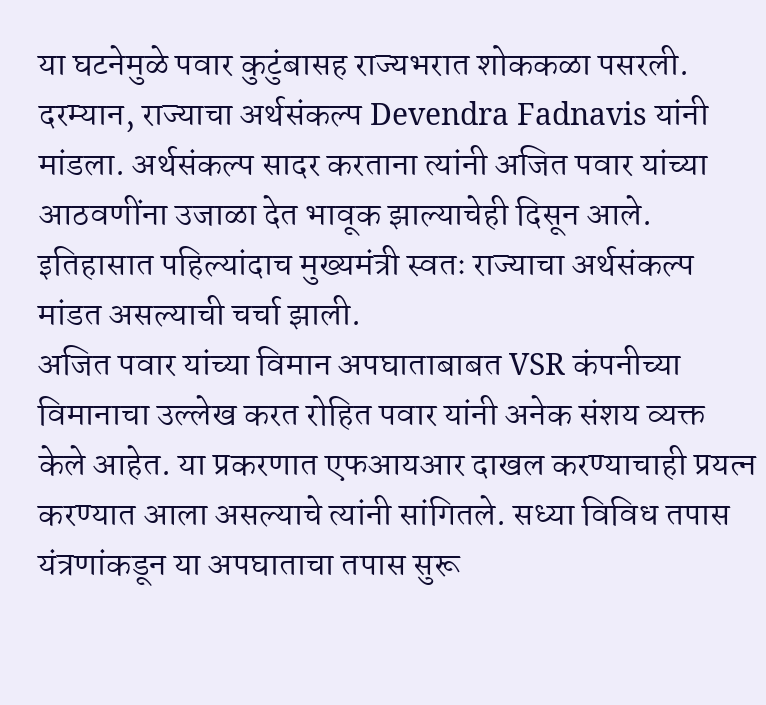या घटनेमुळे पवार कुटुंबासह राज्यभरात शोककळा पसरली.
दरम्यान, राज्याचा अर्थसंकल्प Devendra Fadnavis यांनी मांडला. अर्थसंकल्प सादर करताना त्यांनी अजित पवार यांच्या आठवणींना उजाळा देत भावूक झाल्याचेही दिसून आले. इतिहासात पहिल्यांदाच मुख्यमंत्री स्वतः राज्याचा अर्थसंकल्प मांडत असल्याची चर्चा झाली.
अजित पवार यांच्या विमान अपघाताबाबत VSR कंपनीच्या विमानाचा उल्लेख करत रोहित पवार यांनी अनेक संशय व्यक्त केले आहेत. या प्रकरणात एफआयआर दाखल करण्याचाही प्रयत्न करण्यात आला असल्याचे त्यांनी सांगितले. सध्या विविध तपास यंत्रणांकडून या अपघाताचा तपास सुरू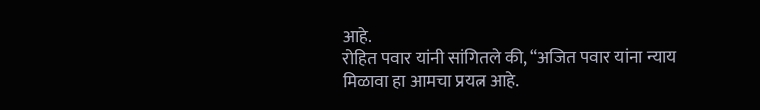आहे.
रोहित पवार यांनी सांगितले की, “अजित पवार यांना न्याय मिळावा हा आमचा प्रयत्न आहे.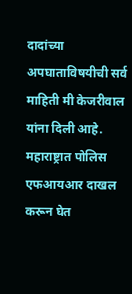दादांच्या अपघाताविषयीची सर्व माहिती मी केजरीवाल यांना दिली आहे. महाराष्ट्रात पोलिस एफआयआर दाखल करून घेत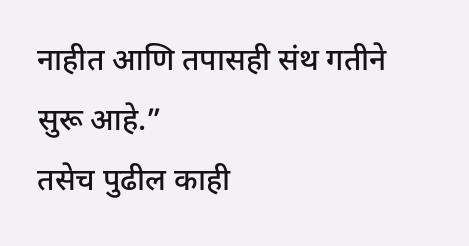नाहीत आणि तपासही संथ गतीने सुरू आहे.”
तसेच पुढील काही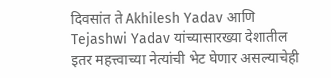दिवसांत ते Akhilesh Yadav आणि Tejashwi Yadav यांच्यासारख्या देशातील इतर महत्त्वाच्या नेत्यांची भेट घेणार असल्याचेही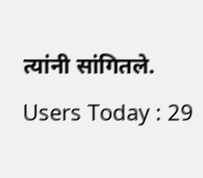त्यांनी सांगितले.
Users Today : 29